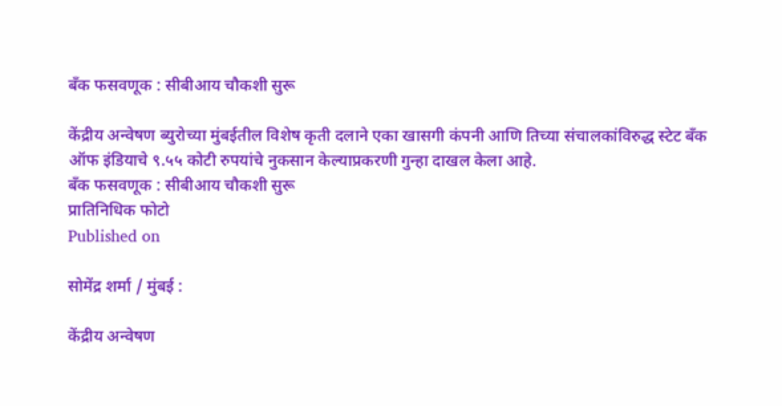बँक फसवणूक : सीबीआय चौकशी सुरू

केंद्रीय अन्वेषण ब्युरोच्या मुंबईतील विशेष कृती दलाने एका खासगी कंपनी आणि तिच्या संचालकांविरुद्ध स्टेट बँक ऑफ इंडियाचे ९.५५ कोटी रुपयांचे नुकसान केल्याप्रकरणी गुन्हा दाखल केला आहे.
बँक फसवणूक : सीबीआय चौकशी सुरू
प्रातिनिधिक फोटो
Published on

सोमेंद्र शर्मा / मुंबई :

केंद्रीय अन्वेषण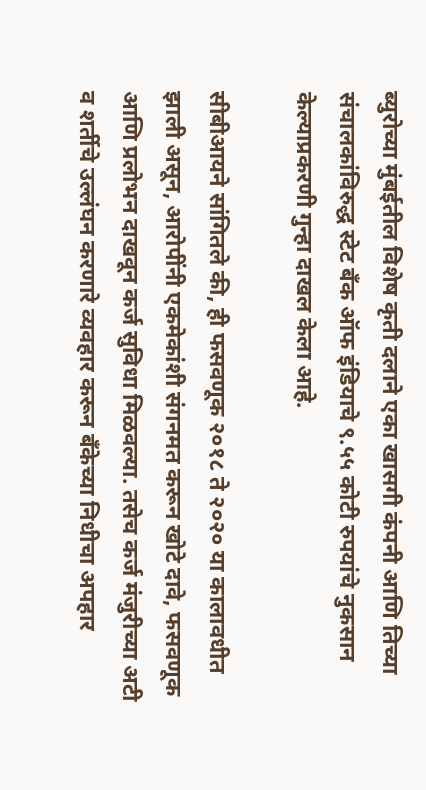ब्युरोच्या मुंबईतील विशेष कृती दलाने एका खासगी कंपनी आणि तिच्या संचालकांविरुद्ध स्टेट बँक ऑफ इंडियाचे ९.५५ कोटी रुपयांचे नुकसान केल्याप्रकरणी गुन्हा दाखल केला आहे.

सीबीआयने सांगितले की, ही फसवणूक २०१८ ते २०२० या कालावधीत झाली असून, आरोपींनी एकमेकांशी संगनमत करून खोटे दावे, फसवणूक आणि प्रलोभन दाखवून कर्ज सुविधा मिळवल्या. तसेच कर्ज मंजुरीच्या अटी व शर्तीचे उल्लंघन करणारे व्यवहार करून बँकेच्या निधीचा अपहार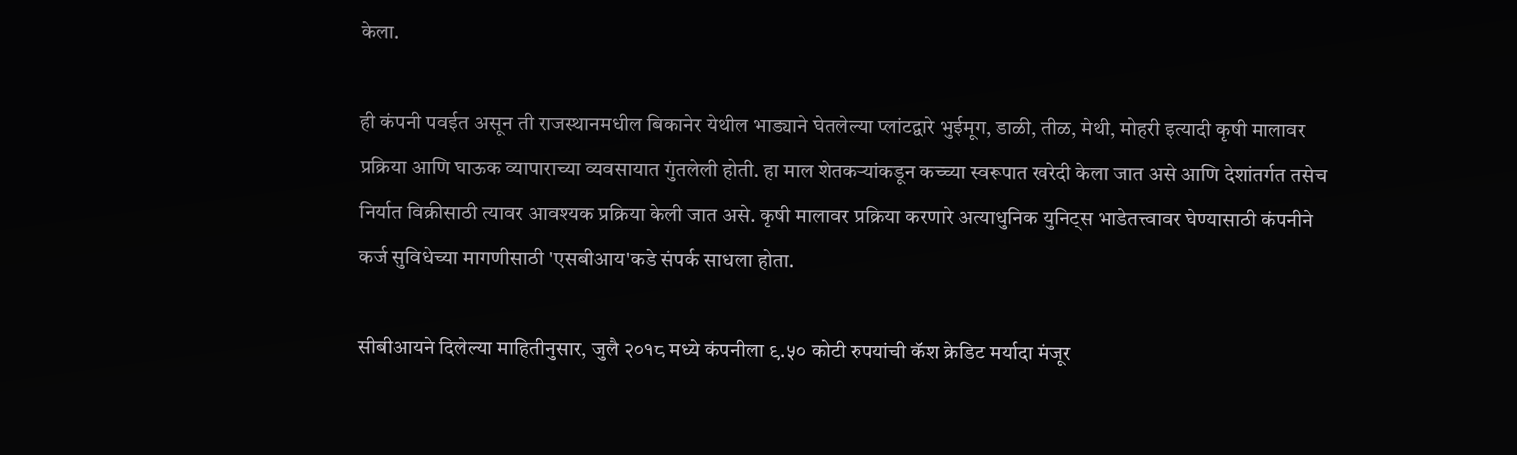केला.

ही कंपनी पवईत असून ती राजस्थानमधील बिकानेर येथील भाड्याने घेतलेल्या प्लांटद्वारे भुईमूग, डाळी, तीळ, मेथी, मोहरी इत्यादी कृषी मालावर प्रक्रिया आणि घाऊक व्यापाराच्या व्यवसायात गुंतलेली होती. हा माल शेतकऱ्यांकडून कच्च्या स्वरूपात खरेदी केला जात असे आणि देशांतर्गत तसेच निर्यात विक्रीसाठी त्यावर आवश्यक प्रक्रिया केली जात असे. कृषी मालावर प्रक्रिया करणारे अत्याधुनिक युनिट्स भाडेतत्त्वावर घेण्यासाठी कंपनीने कर्ज सुविधेच्या मागणीसाठी 'एसबीआय'कडे संपर्क साधला होता.

सीबीआयने दिलेल्या माहितीनुसार, जुलै २०१८ मध्ये कंपनीला ९.५० कोटी रुपयांची कॅश क्रेडिट मर्यादा मंजूर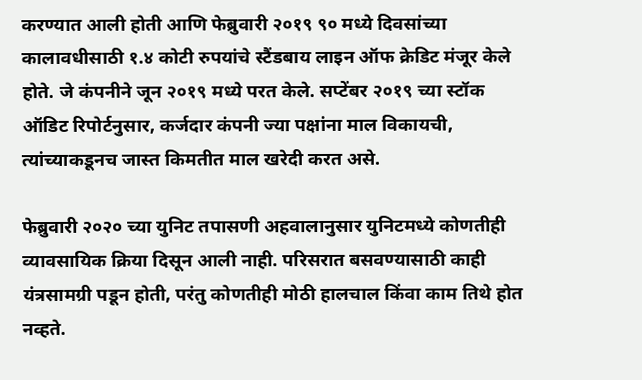करण्यात आली होती आणि फेब्रुवारी २०१९ ९० मध्ये दिवसांच्या कालावधीसाठी १.४ कोटी रुपयांचे स्टैंडबाय लाइन ऑफ क्रेडिट मंजूर केले होते. जे कंपनीने जून २०१९ मध्ये परत केले. सप्टेंबर २०१९ च्या स्टॉक ऑडिट रिपोर्टनुसार, कर्जदार कंपनी ज्या पक्षांना माल विकायची, त्यांच्याकडूनच जास्त किमतीत माल खरेदी करत असे.

फेब्रुवारी २०२० च्या युनिट तपासणी अहवालानुसार युनिटमध्ये कोणतीही व्यावसायिक क्रिया दिसून आली नाही. परिसरात बसवण्यासाठी काही यंत्रसामग्री पडून होती, परंतु कोणतीही मोठी हालचाल किंवा काम तिथे होत नव्हते.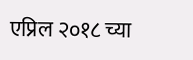एप्रिल २०१८ च्या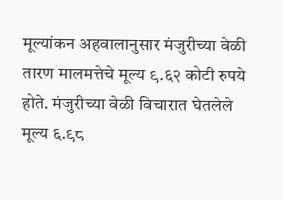मूल्यांकन अहवालानुसार मंजुरीच्या वेळी तारण मालमत्तेचे मूल्य ९.६२ कोटी रुपये होते. मंजुरीच्या वेळी विचारात घेतलेले मूल्य ६.९८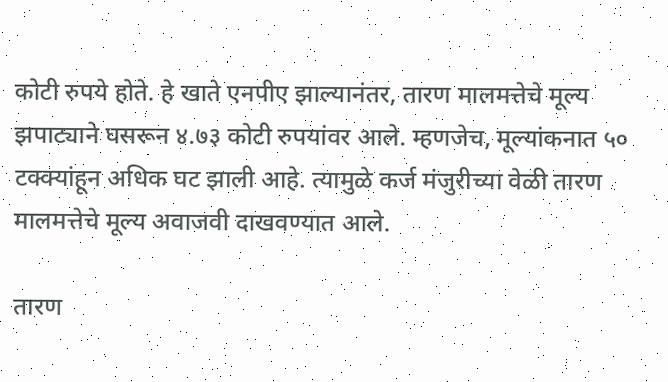कोटी रुपये होते. हे खाते एनपीए झाल्यानंतर, तारण मालमत्तेचे मूल्य झपाट्याने घसरून ४.७३ कोटी रुपयांवर आले. म्हणजेच, मूल्यांकनात ५० टक्क्यांहून अधिक घट झाली आहे. त्यामुळे कर्ज मंजुरीच्या वेळी तारण मालमत्तेचे मूल्य अवाजवी दाखवण्यात आले.

तारण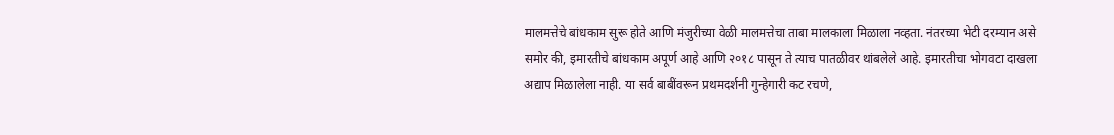मालमत्तेचे बांधकाम सुरू होते आणि मंजुरीच्या वेळी मालमत्तेचा ताबा मालकाला मिळाला नव्हता. नंतरच्या भेटी दरम्यान असे समोर की, इमारतीचे बांधकाम अपूर्ण आहे आणि २०१८ पासून ते त्याच पातळीवर थांबलेले आहे. इमारतीचा भोगवटा दाखला अद्याप मिळालेला नाही. या सर्व बाबींवरून प्रथमदर्शनी गुन्हेगारी कट रचणे,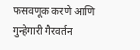फसवणूक करणे आणि गुन्हेगारी गैरवर्तन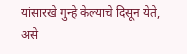यांसारखे गुन्हे केल्याचे दिसून येते, असे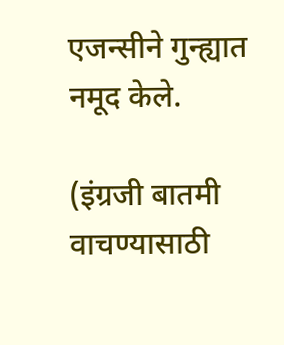एजन्सीने गुन्ह्यात नमूद केले.

(इंग्रजी बातमी वाचण्यासाठी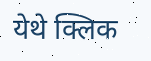येथे क्लिक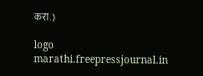करा.)

logo
marathi.freepressjournal.in